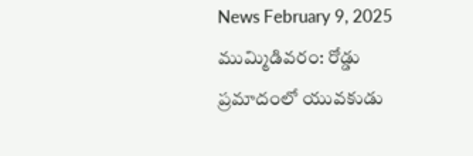News February 9, 2025
ముమ్మిడివరం: రోడ్డు ప్రమాదంలో యువకుడు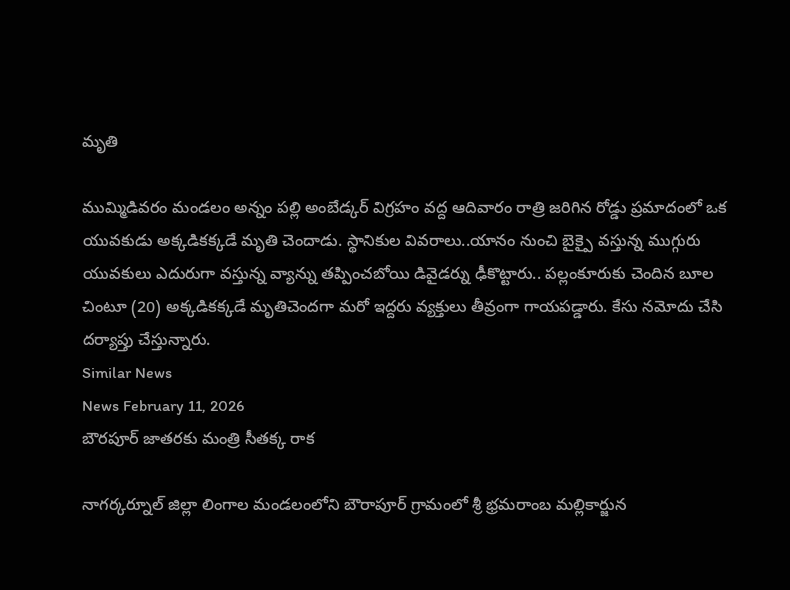మృతి

ముమ్మిడివరం మండలం అన్నం పల్లి అంబేడ్కర్ విగ్రహం వద్ద ఆదివారం రాత్రి జరిగిన రోడ్డు ప్రమాదంలో ఒక యువకుడు అక్కడికక్కడే మృతి చెందాడు. స్థానికుల వివరాలు..యానం నుంచి బైక్పై వస్తున్న ముగ్గురు యువకులు ఎదురుగా వస్తున్న వ్యాన్ను తప్పించబోయి డివైడర్ను ఢీకొట్టారు.. పల్లంకూరుకు చెందిన బూల చింటూ (20) అక్కడికక్కడే మృతిచెందగా మరో ఇద్దరు వ్యక్తులు తీవ్రంగా గాయపడ్డారు. కేసు నమోదు చేసి దర్యాప్తు చేస్తున్నారు.
Similar News
News February 11, 2026
బౌరపూర్ జాతరకు మంత్రి సీతక్క రాక

నాగర్కర్నూల్ జిల్లా లింగాల మండలంలోని బౌరాపూర్ గ్రామంలో శ్రీ భ్రమరాంబ మల్లికార్జున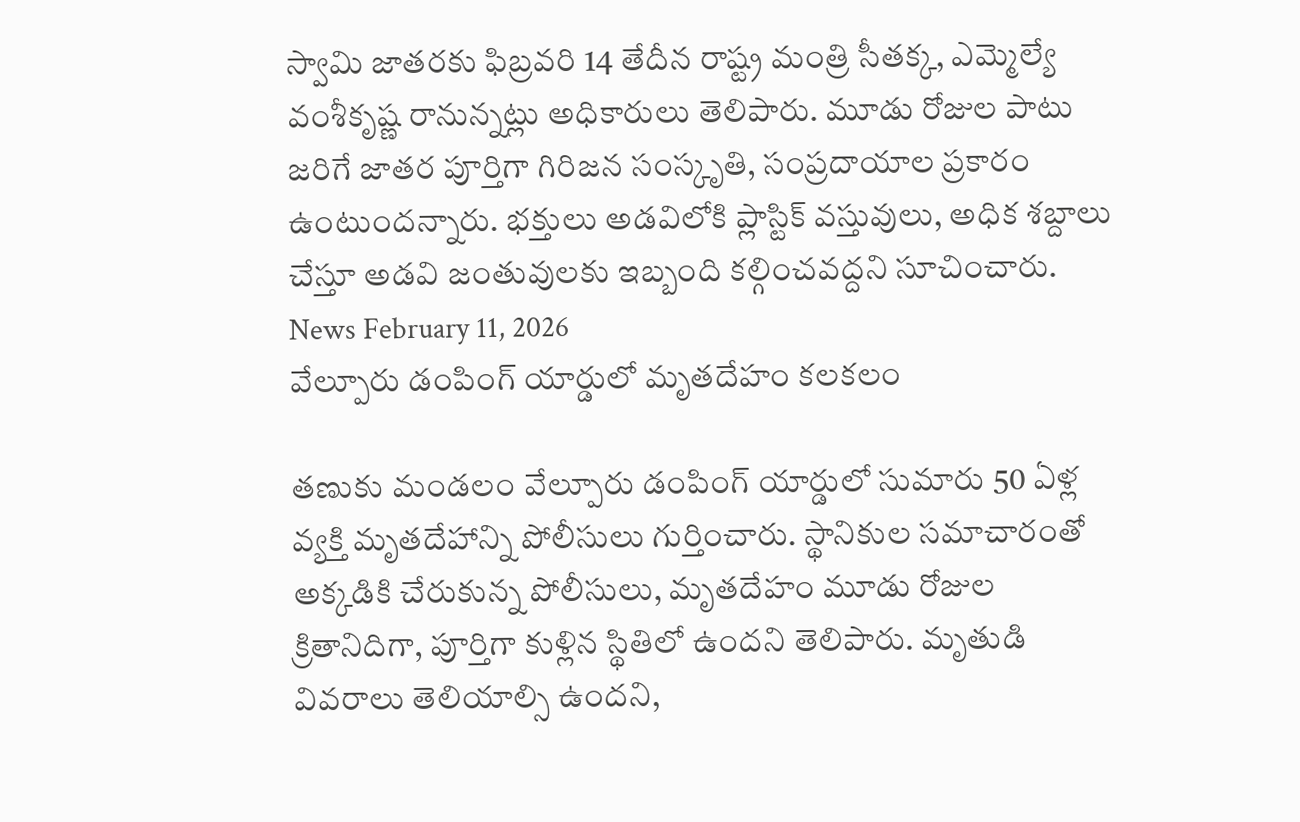స్వామి జాతరకు ఫిబ్రవరి 14 తేదీన రాష్ట్ర మంత్రి సీతక్క, ఎమ్మెల్యే వంశీకృష్ణ రానున్నట్లు అధికారులు తెలిపారు. మూడు రోజుల పాటు జరిగే జాతర పూర్తిగా గిరిజన సంస్కృతి, సంప్రదాయాల ప్రకారం ఉంటుందన్నారు. భక్తులు అడవిలోకి ప్లాస్టిక్ వస్తువులు, అధిక శబ్దాలు చేస్తూ అడవి జంతువులకు ఇబ్బంది కల్గించవద్దని సూచించారు.
News February 11, 2026
వేల్పూరు డంపింగ్ యార్డులో మృతదేహం కలకలం

తణుకు మండలం వేల్పూరు డంపింగ్ యార్డులో సుమారు 50 ఏళ్ల వ్యక్తి మృతదేహాన్ని పోలీసులు గుర్తించారు. స్థానికుల సమాచారంతో అక్కడికి చేరుకున్న పోలీసులు, మృతదేహం మూడు రోజుల క్రితానిదిగా, పూర్తిగా కుళ్లిన స్థితిలో ఉందని తెలిపారు. మృతుడి వివరాలు తెలియాల్సి ఉందని,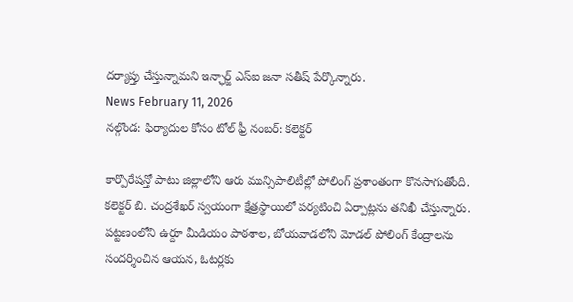దర్యాప్తు చేస్తున్నామని ఇన్ఛార్జ్ ఎస్ఐ జనా సతీష్ పేర్కొన్నారు.
News February 11, 2026
నల్గొండ: ఫిర్యాదుల కోసం టోల్ ఫ్రీ నంబర్: కలెక్టర్

కార్పొరేషన్తో పాటు జిల్లాలోని ఆరు మున్సిపాలిటీల్లో పోలింగ్ ప్రశాంతంగా కొనసాగుతోంది. కలెక్టర్ బి. చంద్రశేఖర్ స్వయంగా క్షేత్రస్థాయిలో పర్యటించి ఏర్పాట్లను తనిఖీ చేస్తున్నారు. పట్టణంలోని ఉర్దూ మీడియం పాఠశాల, బోయవాడలోని మోడల్ పోలింగ్ కేంద్రాలను సందర్శించిన ఆయన, ఓటర్లకు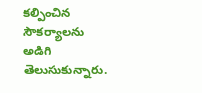కల్పించిన సౌకర్యాలను అడిగి తెలుసుకున్నారు.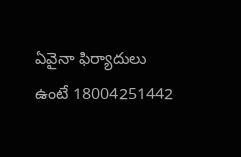ఏవైనా ఫిర్యాదులు ఉంటే 18004251442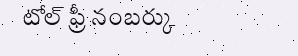టోల్ ఫ్రీ నంబర్కు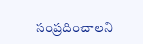సంప్రదించాలని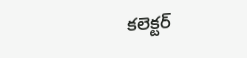కలెక్టర్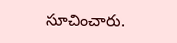సూచించారు.